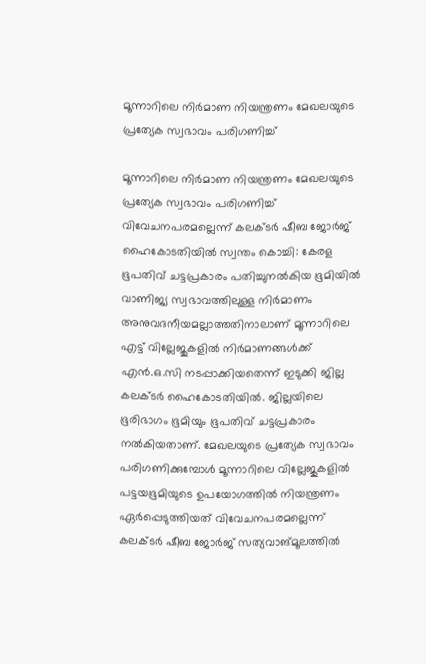മൂന്നാറിലെ നിർമാണ നിയന്ത്രണം മേഖലയുടെ പ്രത്യേക സ്വഭാവം പരിഗണിച്ച്

മൂന്നാറിലെ നിർമാണ നിയന്ത്രണം മേഖലയുടെ പ്രത്യേക സ്വഭാവം പരിഗണിച്ച് വിവേചനപരമല്ലെന്ന് കലക്ടർ ഷീബ ജോർജ് ഹൈകോടതിയിൽ സ്വന്തം കൊച്ചി: കേരള ഭൂപതിവ് ചട്ടപ്രകാരം പതിച്ചുനൽകിയ ഭൂമിയിൽ വാണിജ്യ സ്വഭാവത്തിലുള്ള നിർമാണം അനുവദനീയമല്ലാത്തതിനാലാണ് മൂന്നാറിലെ എട്ട് വില്ലേജുകളിൽ നിർമാണങ്ങൾക്ക് എൻ.ഒ.സി നടപ്പാക്കിയതെന്ന് ഇടുക്കി ജില്ല കലക്ടർ ഹൈകോടതിയിൽ. ജില്ലയിലെ ഭൂരിഭാഗം ഭൂമിയും ഭൂപതിവ് ചട്ടപ്രകാരം നൽകിയതാണ്. മേഖലയുടെ പ്രത്യേക സ്വഭാവം പരിഗണിക്കുമ്പോൾ മൂന്നാറിലെ വില്ലേജുകളിൽ പട്ടയഭൂമിയുടെ ഉപയോഗത്തിൽ നിയന്ത്രണം ഏർപ്പെടുത്തിയത് വിവേചനപരമല്ലെന്ന് കലക്ടർ ഷീബ ജോർജ് സത്യവാങ്മൂലത്തിൽ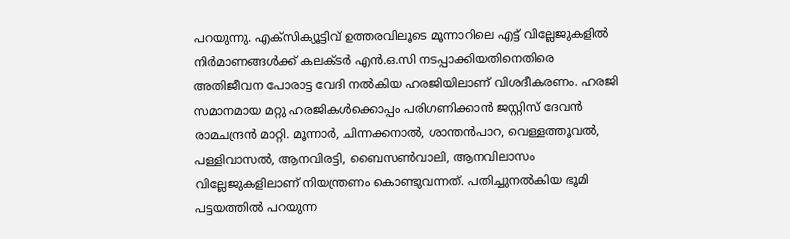പറയുന്നു. എക്സിക്യൂട്ടിവ് ഉത്തരവിലൂടെ മൂന്നാറിലെ എട്ട് വില്ലേജുകളിൽ നിർമാണങ്ങൾക്ക് കലക്ടർ എൻ.ഒ.സി നടപ്പാക്കിയതിനെതിരെ അതിജീവന പോരാട്ട വേദി നൽകിയ ഹരജിയിലാണ് വിശദീകരണം. ഹരജി സമാനമായ മറ്റു ഹരജികൾക്കൊപ്പം പരിഗണിക്കാൻ ജസ്റ്റിസ് ദേവൻ രാമചന്ദ്രൻ മാറ്റി. മൂന്നാർ, ചിന്നക്കനാൽ, ശാന്തൻപാറ, വെള്ളത്തൂവൽ, പള്ളിവാസൽ, ആനവിരട്ടി, ബൈസൺവാലി, ആനവിലാസം വില്ലേജുകളിലാണ് നിയന്ത്രണം കൊണ്ടുവന്നത്. പതിച്ചുനൽകിയ ഭൂമി പട്ടയത്തിൽ പറയുന്ന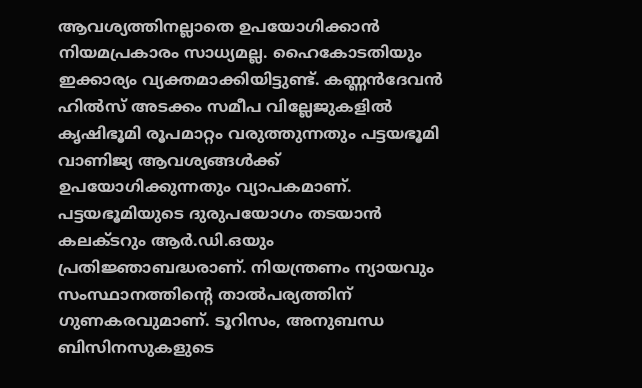ആവശ്യത്തിനല്ലാതെ ഉപയോഗിക്കാൻ നിയമപ്രകാരം സാധ്യമല്ല. ഹൈകോടതിയും ഇക്കാര്യം വ്യക്തമാക്കിയിട്ടുണ്ട്. കണ്ണൻദേവൻ ഹിൽസ് അടക്കം സമീപ വില്ലേജുകളിൽ കൃഷിഭൂമി രൂപമാറ്റം വരുത്തുന്നതും പട്ടയഭൂമി വാണിജ്യ ആവശ്യങ്ങൾക്ക് ഉപയോഗിക്കുന്നതും വ്യാപകമാണ്. പട്ടയഭൂമിയുടെ ദുരുപയോഗം തടയാൻ കലക്ടറും ആർ.ഡി.ഒയും പ്രതിജ്ഞാബദ്ധരാണ്. നിയന്ത്രണം ന്യായവും സംസ്ഥാനത്തിന്റെ താൽപര്യത്തിന് ഗുണകരവുമാണ്. ടൂറിസം, അനുബന്ധ ബിസിനസുകളുടെ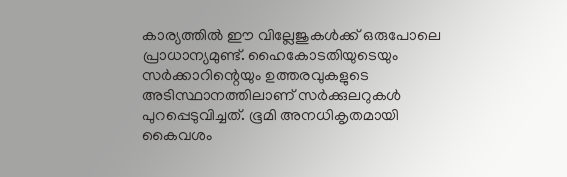കാര്യത്തിൽ ഈ വില്ലേജുകൾക്ക് ഒരുപോലെ പ്രാധാന്യമുണ്ട്. ഹൈകോടതിയുടെയും സർക്കാറിന്റെയും ഉത്തരവുകളുടെ അടിസ്ഥാനത്തിലാണ് സർക്കുലറുകൾ പുറപ്പെടുവിച്ചത്. ഭൂമി അനധികൃതമായി കൈവശം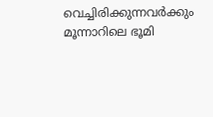വെച്ചിരിക്കുന്നവർക്കും മൂന്നാറിലെ ഭൂമി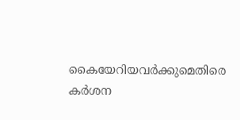കൈയേറിയവർക്കുമെതിരെ കർശന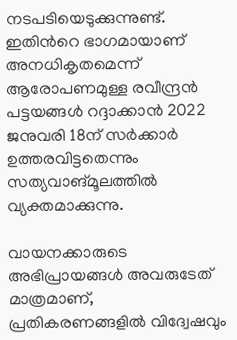നടപടിയെടുക്കുന്നുണ്ട്. ഇതിന്‍റെ ഭാഗമായാണ് അനധികൃതമെന്ന് ആരോപണമുള്ള രവീന്ദ്രൻ പട്ടയങ്ങൾ റദ്ദാക്കാൻ 2022 ജനുവരി 18ന് സർക്കാർ ഉത്തരവിട്ടതെന്നും സത്യവാങ്മൂലത്തിൽ വ്യക്തമാക്കുന്നു.

വായനക്കാരുടെ അഭിപ്രായങ്ങള്‍ അവരുടേത് മാത്രമാണ്, പ്രതികരണങ്ങളിൽ വിദ്വേഷവും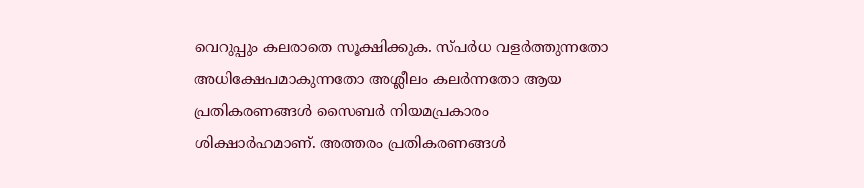വെറുപ്പും കലരാതെ സൂക്ഷിക്കുക. സ്പർധ വളർത്തുന്നതോ അധിക്ഷേപമാകുന്നതോ അശ്ലീലം കലർന്നതോ ആയ പ്രതികരണങ്ങൾ സൈബർ നിയമപ്രകാരം ശിക്ഷാർഹമാണ്. അത്തരം പ്രതികരണങ്ങൾ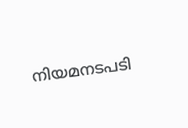നിയമനടപടി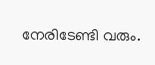നേരിടേണ്ടി വരും.